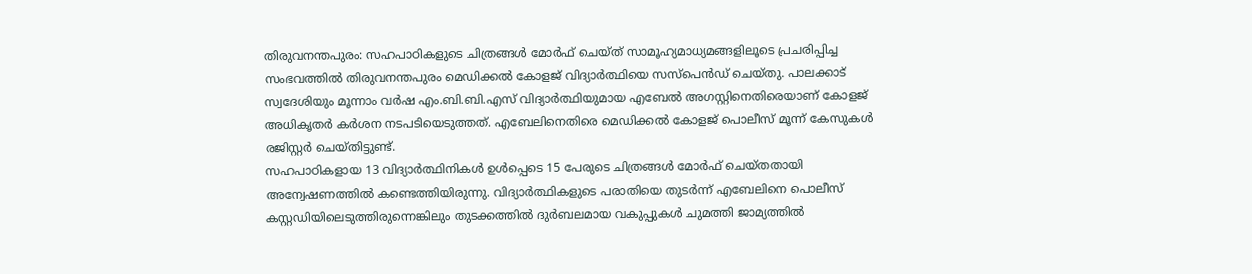തിരുവനന്തപുരം: സഹപാഠികളുടെ ചിത്രങ്ങൾ മോർഫ് ചെയ്ത് സാമൂഹ്യമാധ്യമങ്ങളിലൂടെ പ്രചരിപ്പിച്ച സംഭവത്തിൽ തിരുവനന്തപുരം മെഡിക്കൽ കോളജ് വിദ്യാർത്ഥിയെ സസ്പെൻഡ് ചെയ്തു. പാലക്കാട് സ്വദേശിയും മൂന്നാം വർഷ എം.ബി.ബി.എസ് വിദ്യാർത്ഥിയുമായ എബേൽ അഗസ്റ്റിനെതിരെയാണ് കോളജ് അധികൃതർ കർശന നടപടിയെടുത്തത്. എബേലിനെതിരെ മെഡിക്കൽ കോളജ് പൊലീസ് മൂന്ന് കേസുകൾ രജിസ്റ്റർ ചെയ്തിട്ടുണ്ട്.
സഹപാഠികളായ 13 വിദ്യാർത്ഥിനികൾ ഉൾപ്പെടെ 15 പേരുടെ ചിത്രങ്ങൾ മോർഫ് ചെയ്തതായി അന്വേഷണത്തിൽ കണ്ടെത്തിയിരുന്നു. വിദ്യാർത്ഥികളുടെ പരാതിയെ തുടർന്ന് എബേലിനെ പൊലീസ് കസ്റ്റഡിയിലെടുത്തിരുന്നെങ്കിലും തുടക്കത്തിൽ ദുർബലമായ വകുപ്പുകൾ ചുമത്തി ജാമ്യത്തിൽ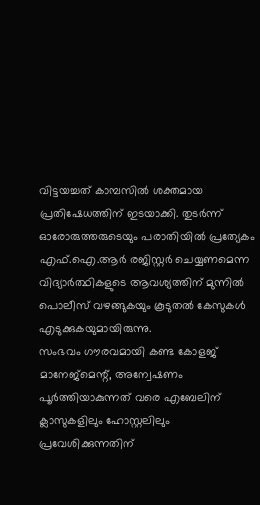വിട്ടയച്ചത് കാമ്പസിൽ ശക്തമായ പ്രതിഷേധത്തിന് ഇടയാക്കി. തുടർന്ന് ഓരോരുത്തരുടെയും പരാതിയിൽ പ്രത്യേകം എഫ്.ഐ.ആർ രജിസ്റ്റർ ചെയ്യണമെന്ന വിദ്യാർത്ഥികളുടെ ആവശ്യത്തിന് മുന്നിൽ പൊലീസ് വഴങ്ങുകയും കൂടുതൽ കേസുകൾ എടുക്കുകയുമായിരുന്നു.
സംഭവം ഗൗരവമായി കണ്ട കോളജ് മാനേജ്മെന്റ്, അന്വേഷണം പൂർത്തിയാകുന്നത് വരെ എബേലിന് ക്ലാസുകളിലും ഹോസ്റ്റലിലും പ്രവേശിക്കുന്നതിന്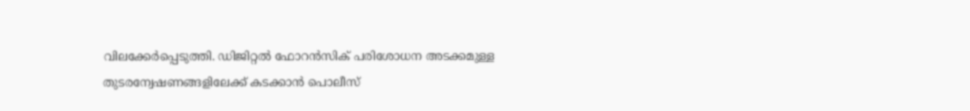വിലക്കേർപ്പെടുത്തി. ഡിജിറ്റൽ ഫോറൻസിക് പരിശോധന അടക്കമുള്ള തുടരന്വേഷണങ്ങളിലേക്ക് കടക്കാൻ പൊലീസ്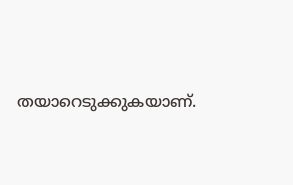തയാറെടുക്കുകയാണ്.